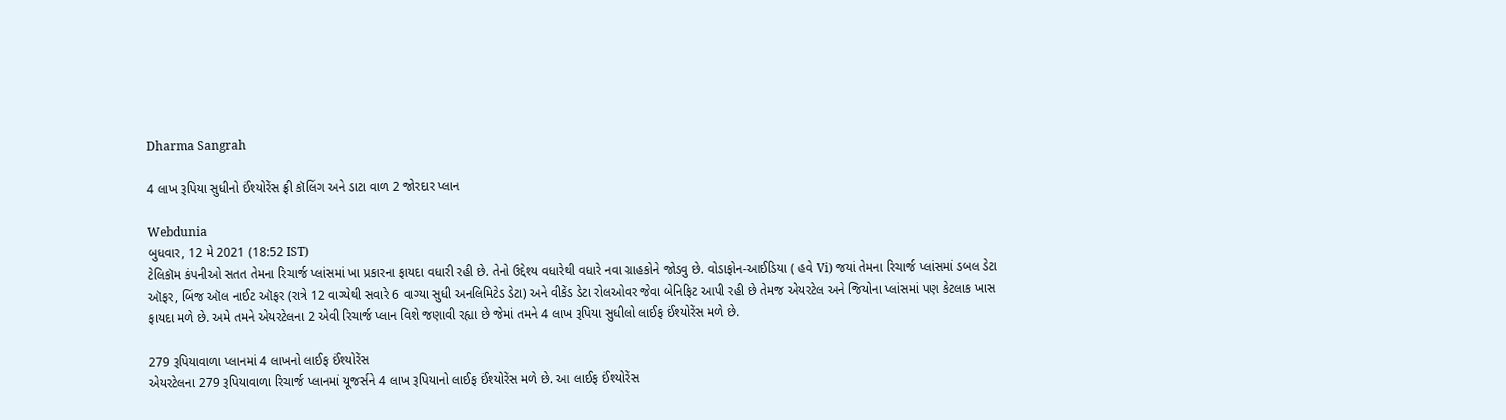Dharma Sangrah

4 લાખ રૂપિયા સુધીનો ઈંશ્યોરેંસ ફ્રી કૉલિંગ અને ડાટા વાળ 2 જોરદાર પ્લાન

Webdunia
બુધવાર, 12 મે 2021 (18:52 IST)
ટેલિકૉમ કંપનીઓ સતત તેમના રિચાર્જ પ્લાંસમાં ખા પ્રકારના ફાયદા વધારી રહી છે. તેનો ઉદ્દેશ્ય વધારેથી વધારે નવા ગ્રાહકોને જોડવુ છે. વોડાફોન-આઈડિયા ( હવે Vi) જયાં તેમના રિચાર્જ પ્લાંસમાં ડબલ ડેટા
ઑફર, બિંજ ઑલ નાઈટ ઑફર (રાત્રે 12 વાગ્યેથી સવારે 6 વાગ્યા સુધી અનલિમિટેડ ડેટા) અને વીકેંડ ડેટા રોલઓવર જેવા બેનિફિટ આપી રહી છે તેમજ એયરટેલ અને જિયોના પ્લાંસમાં પણ કેટલાક ખાસ
ફાયદા મળે છે. અમે તમને એયરટેલના 2 એવી રિચાર્જ પ્લાન વિશે જણાવી રહ્યા છે જેમાં તમને 4 લાખ રૂપિયા સુધીલો લાઈફ ઈંશ્યોરેંસ મળે છે.

279 રૂપિયાવાળા પ્લાનમાં 4 લાખનો લાઈફ ઈંશ્યોરેંસ
એયરટેલના 279 રૂપિયાવાળા રિચાર્જ પ્લાનમાં યૂજર્સને 4 લાખ રૂપિયાનો લાઈફ ઈંશ્યોરેંસ મળે છે. આ લાઈફ ઈંશ્યોરેંસ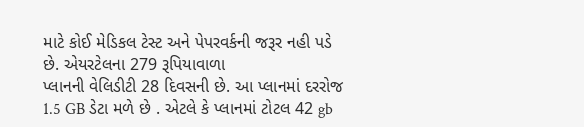માટે કોઈ મેડિકલ ટેસ્ટ અને પેપરવર્કની જરૂર નહી પડે છે. એયરટેલના 279 રૂપિયાવાળા
પ્લાનની વેલિડીટી 28 દિવસની છે. આ પ્લાનમાં દરરોજ 1.5 GB ડેટા મળે છે . એટલે કે પ્લાનમાં ટોટલ 42 gb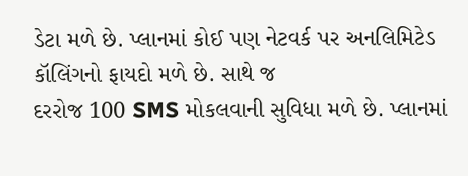ડેટા મળે છે. પ્લાનમાં કોઈ પણ નેટવર્ક પર અનલિમિટેડ કૉલિંગનો ફાયદો મળે છે. સાથે જ
દરરોજ 100 SMS મોકલવાની સુવિધા મળે છે. પ્લાનમાં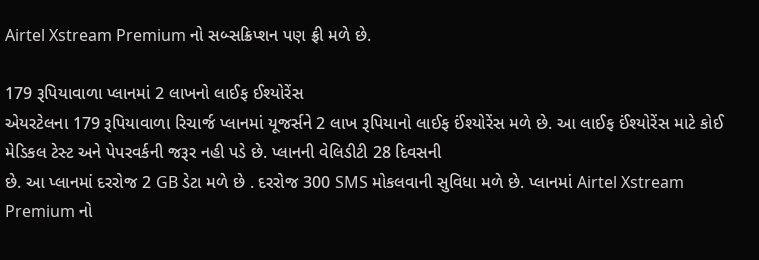Airtel Xstream Premium નો સબ્સક્રિપ્શન પણ ફ્રી મળે છે.

179 રૂપિયાવાળા પ્લાનમાં 2 લાખનો લાઈફ ઈશ્યોરેંસ
એયરટેલના 179 રૂપિયાવાળા રિચાર્જ પ્લાનમાં યૂજર્સને 2 લાખ રૂપિયાનો લાઈફ ઈંશ્યોરેંસ મળે છે. આ લાઈફ ઈંશ્યોરેંસ માટે કોઈ મેડિકલ ટેસ્ટ અને પેપરવર્કની જરૂર નહી પડે છે. પ્લાનની વેલિડીટી 28 દિવસની
છે. આ પ્લાનમાં દરરોજ 2 GB ડેટા મળે છે . દરરોજ 300 SMS મોકલવાની સુવિધા મળે છે. પ્લાનમાં Airtel Xstream Premium નો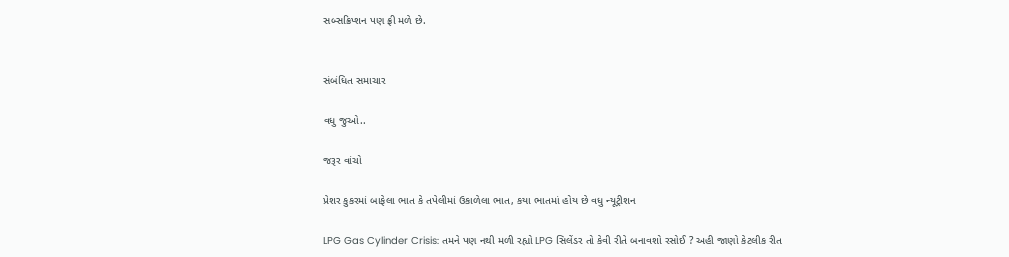સબ્સક્રિપ્શન પણ ફ્રી મળે છે.


સંબંધિત સમાચાર

વધુ જુઓ..

જરૂર વાંચો

પ્રેશર કુકરમાં બાફેલા ભાત કે તપેલીમાં ઉકાળેલા ભાત, કયા ભાતમાં હોય છે વધુ ન્યૂટ્રીશન

LPG Gas Cylinder Crisis: તમને પણ નથી મળી રહ્યો LPG સિલેંડર તો કેવી રીતે બનાવશો રસોઈ ? અહી જાણો કેટલીક રીત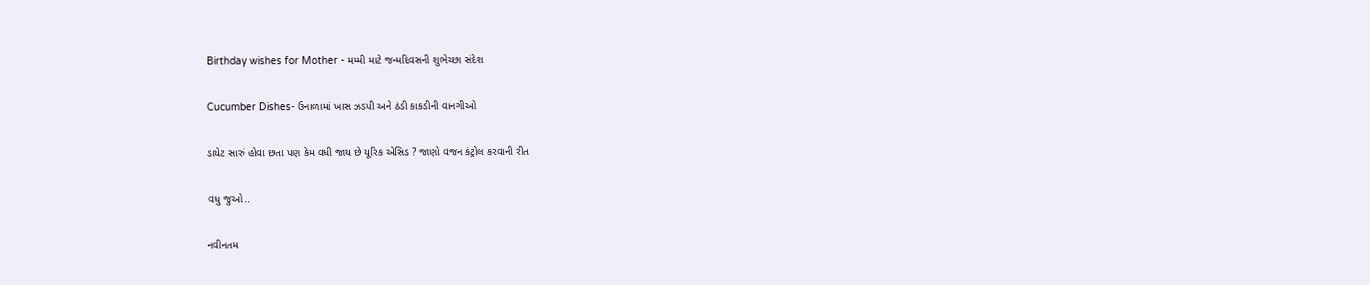Birthday wishes for Mother - મમ્મી માટે જન્મદિવસની શુભેચ્છા સંદેશ

Cucumber Dishes- ઉનાળામાં ખાસ ઝડપી અને ઠંડી કાકડીની વાનગીઓ

ડાયેટ સારું હોવા છતા પણ કેમ વધી જાય છે યૂરિક એસિડ ? જાણો વજન કંટ્રોલ કરવાની રીત

વધુ જુઓ..

નવીનતમ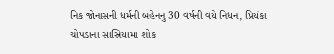નિક જોનાસની ધર્મની બહેનનુ 30 વર્ષની વયે નિધન, પ્રિયંકા ચોપડાના સાસ્રિયામા શોક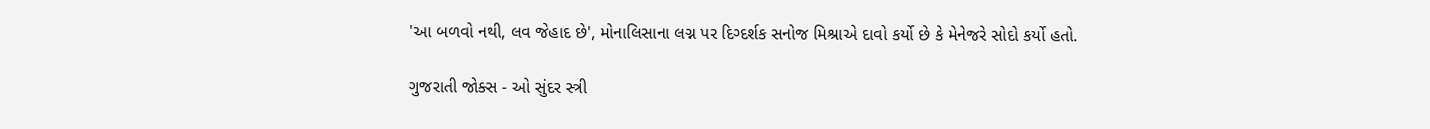'આ બળવો નથી, લવ જેહાદ છે', મોનાલિસાના લગ્ન પર દિગ્દર્શક સનોજ મિશ્રાએ દાવો કર્યો છે કે મેનેજરે સોદો કર્યો હતો.

ગુજરાતી જોક્સ - ઓ સુંદર સ્ત્રી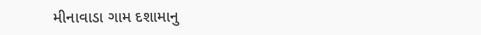મીનાવાડા ગામ દશામાનુ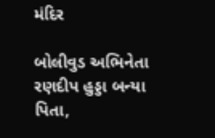મંદિર

બોલીવુડ અભિનેતા રણદીપ હુડ્ડા બન્યા પિતા,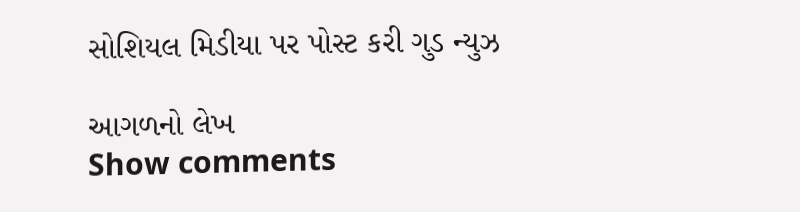સોશિયલ મિડીયા પર પોસ્ટ કરી ગુડ ન્યુઝ

આગળનો લેખ
Show comments